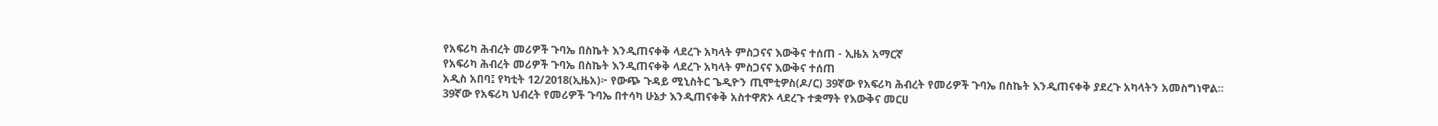የአፍሪካ ሕብረት መሪዎች ጉባኤ በስኬት እንዲጠናቀቅ ላደረጉ አካላት ምስጋናና እውቅና ተሰጠ - ኢዜአ አማርኛ
የአፍሪካ ሕብረት መሪዎች ጉባኤ በስኬት እንዲጠናቀቅ ላደረጉ አካላት ምስጋናና እውቅና ተሰጠ
አዲስ አበባ፤ የካቲት 12/2018(ኢዜአ)፦ የውጭ ጉዳይ ሚኒስትር ጌዲዮን ጢሞቲዎስ(ዶ/ር) 39ኛው የአፍሪካ ሕብረት የመሪዎች ጉባኤ በስኬት እንዲጠናቀቅ ያደረጉ አካላትን አመስግነዋል።
39ኛው የአፍሪካ ህብረት የመሪዎች ጉባኤ በተሳካ ሁኔታ እንዲጠናቀቅ አስተዋጽኦ ላደረጉ ተቋማት የእውቅና መርሀ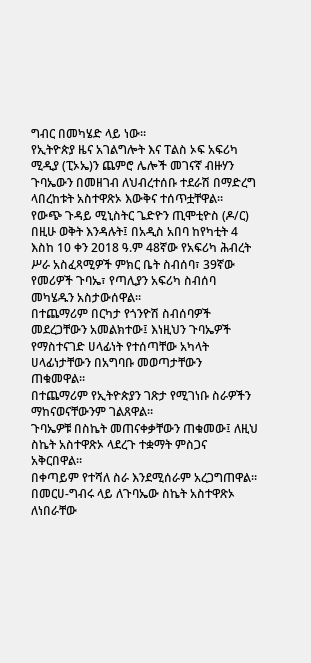ግብር በመካሄድ ላይ ነው።
የኢትዮጵያ ዜና አገልግሎት እና ፐልስ ኦፍ አፍሪካ ሚዲያ (ፒኦኤ)ን ጨምሮ ሌሎች መገናኛ ብዙሃን ጉባኤውን በመዘገብ ለህብረተሰቡ ተደራሽ በማድረግ ላበረከቱት አስተዋጽኦ እውቅና ተሰጥቷቸዋል።
የውጭ ጉዳይ ሚኒስትር ጌድዮን ጢሞቲዮስ (ዶ/ር) በዚሁ ወቅት እንዳሉት፤ በአዲስ አበባ ከየካቲት 4 እስከ 10 ቀን 2018 ዓ.ም 48ኛው የአፍሪካ ሕብረት ሥራ አስፈጻሚዎች ምክር ቤት ስብሰባ፣ 39ኛው የመሪዎች ጉባኤ፣ የጣሊያን አፍሪካ ስብሰባ መካሄዱን አስታውሰዋል።
በተጨማሪም በርካታ የጎንዮሽ ስብሰባዎች መደረጋቸውን አመልክተው፤ እነዚህን ጉባኤዎች የማስተናገድ ሀላፊነት የተሰጣቸው አካላት ሀላፊነታቸውን በአግባቡ መወጣታቸውን ጠቁመዋል።
በተጨማሪም የኢትዮጵያን ገጽታ የሚገነቡ ስራዎችን ማከናወናቸውንም ገልጸዋል።
ጉባኤዎቹ በስኬት መጠናቀቃቸውን ጠቁመው፤ ለዚህ ስኬት አስተዋጽኦ ላደረጉ ተቋማት ምስጋና አቅርበዋል።
በቀጣይም የተሻለ ስራ እንደሚሰራም አረጋግጠዋል።
በመርሀ-ግብሩ ላይ ለጉባኤው ስኬት አስተዋጽኦ ለነበራቸው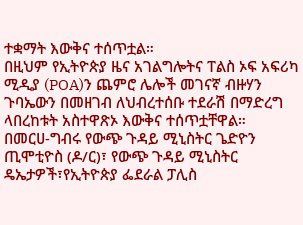ተቋማት እውቅና ተሰጥቷል።
በዚህም የኢትዮጵያ ዜና አገልግሎትና ፐልስ ኦፍ አፍሪካ ሚዲያ (POA)ን ጨምሮ ሌሎች መገናኛ ብዙሃን ጉባኤውን በመዘገብ ለህብረተሰቡ ተደራሽ በማድረግ ላበረከቱት አስተዋጽኦ እውቅና ተሰጥቷቸዋል።
በመርሀ-ግብሩ የውጭ ጉዳይ ሚኒስትር ጌድዮን ጢሞቲዮስ (ዶ/ር)፣ የውጭ ጉዳይ ሚኒስትር ዴኤታዎች፣የኢትዮጵያ ፌደራል ፓሊስ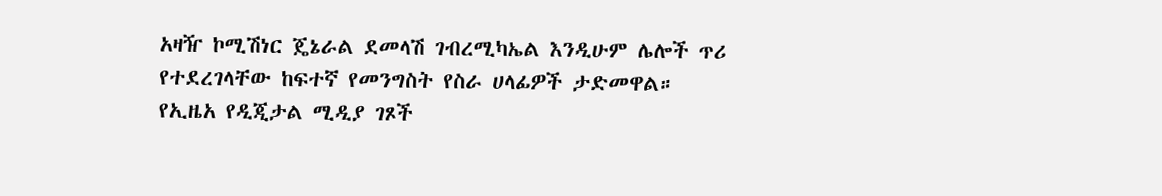አዛዥ ኮሚሽነር ጄኔራል ደመላሽ ገብረሚካኤል እንዲሁም ሌሎች ጥሪ የተደረገላቸው ከፍተኛ የመንግስት የስራ ሀላፊዎች ታድመዋል።
የኢዜአ የዲጂታል ሚዲያ ገጾች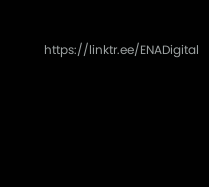https://linktr.ee/ENADigital